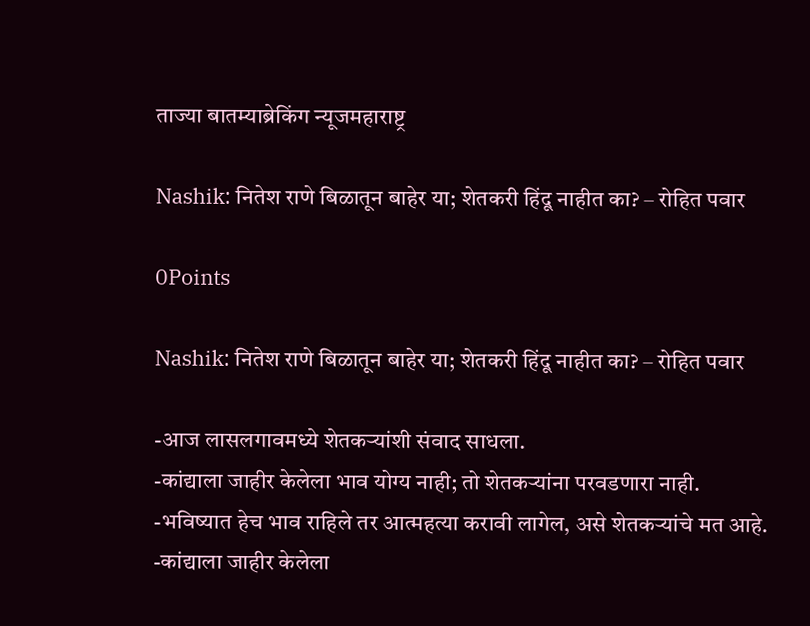ताज्या बातम्याब्रेकिंग न्यूजमहाराष्ट्र

Nashik: नितेश राणे बिळातून बाहेर या; शेतकरी हिंदू नाहीत का? – रोहित पवार

0Points

Nashik: नितेश राणे बिळातून बाहेर या; शेतकरी हिंदू नाहीत का? – रोहित पवार

-आज लासलगावमध्ये शेतकऱ्यांशी संवाद साधला.
-कांद्याला जाहीर केलेला भाव योग्य नाही; तो शेतकऱ्यांना परवडणारा नाही.
-भविष्यात हेच भाव राहिले तर आत्महत्या करावी लागेल, असे शेतकऱ्यांचे मत आहे.
-कांद्याला जाहीर केलेला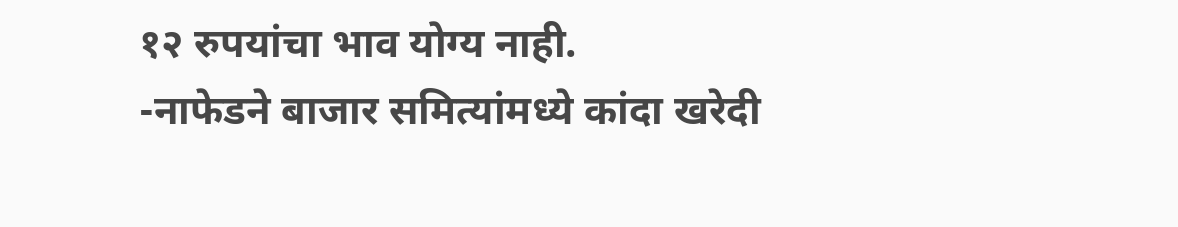१२ रुपयांचा भाव योग्य नाही.
-नाफेडने बाजार समित्यांमध्ये कांदा खरेदी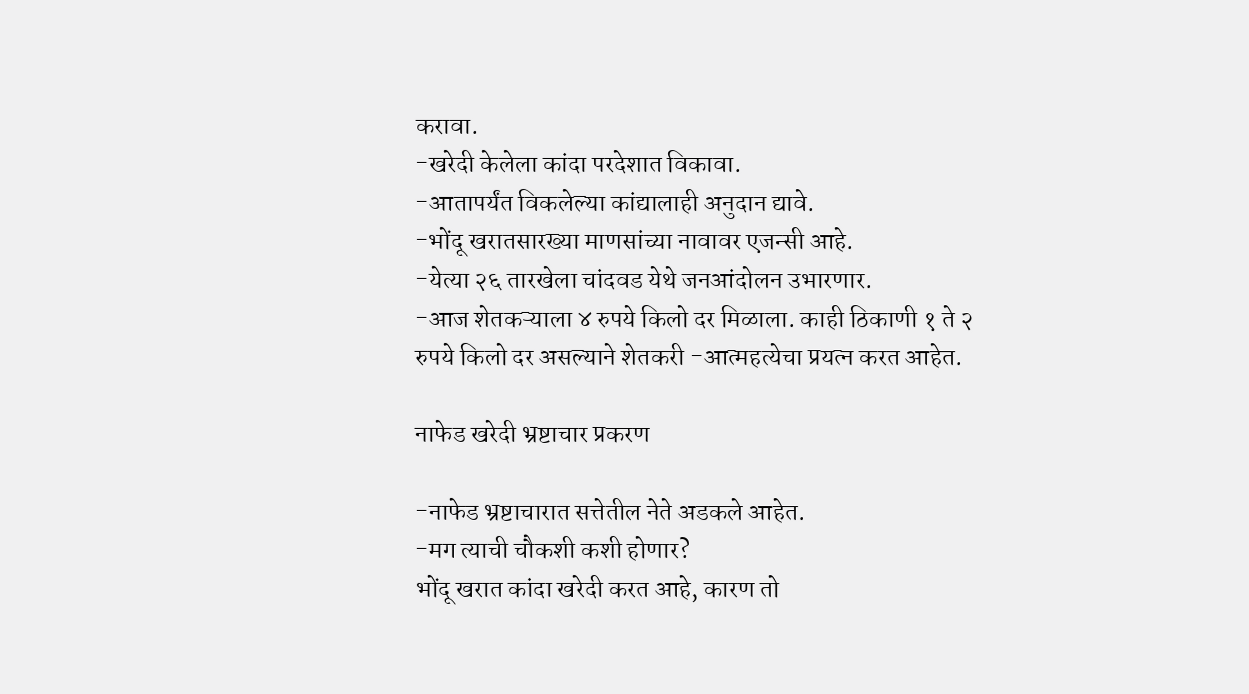करावा.
-खरेदी केलेला कांदा परदेशात विकावा.
-आतापर्यंत विकलेल्या कांद्यालाही अनुदान द्यावे.
-भोंदू खरातसारख्या माणसांच्या नावावर एजन्सी आहे.
-येत्या २६ तारखेला चांदवड येथे जनआंदोलन उभारणार.
-आज शेतकऱ्याला ४ रुपये किलो दर मिळाला. काही ठिकाणी १ ते २ रुपये किलो दर असल्याने शेतकरी -आत्महत्येचा प्रयत्न करत आहेत.

नाफेड खरेदी भ्रष्टाचार प्रकरण

-नाफेड भ्रष्टाचारात सत्तेतील नेते अडकले आहेत.
-मग त्याची चौकशी कशी होणार?
भोंदू खरात कांदा खरेदी करत आहे, कारण तो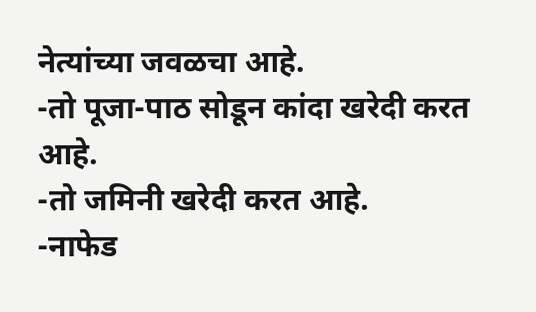नेत्यांच्या जवळचा आहे.
-तो पूजा-पाठ सोडून कांदा खरेदी करत आहे.
-तो जमिनी खरेदी करत आहे.
-नाफेड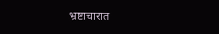भ्रष्टाचारात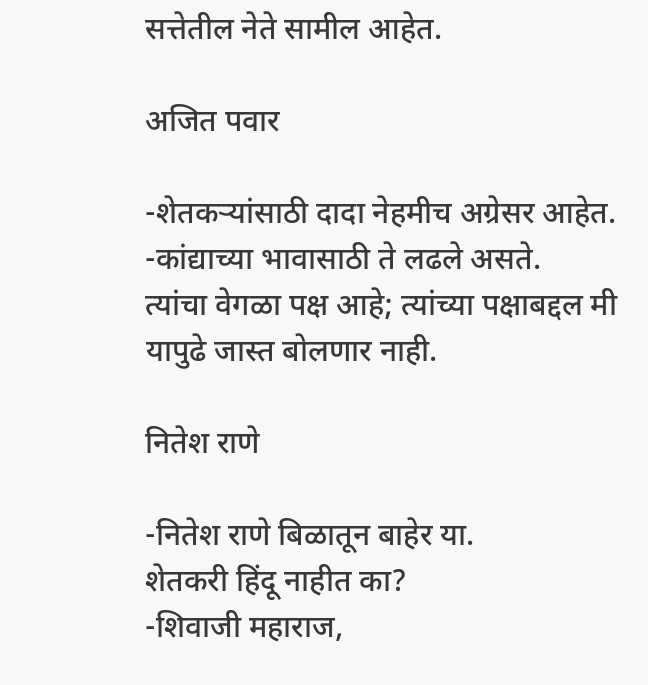सत्तेतील नेते सामील आहेत.

अजित पवार

-शेतकऱ्यांसाठी दादा नेहमीच अग्रेसर आहेत.
-कांद्याच्या भावासाठी ते लढले असते.
त्यांचा वेगळा पक्ष आहे; त्यांच्या पक्षाबद्दल मी यापुढे जास्त बोलणार नाही.

नितेश राणे

-नितेश राणे बिळातून बाहेर या.
शेतकरी हिंदू नाहीत का?
-शिवाजी महाराज,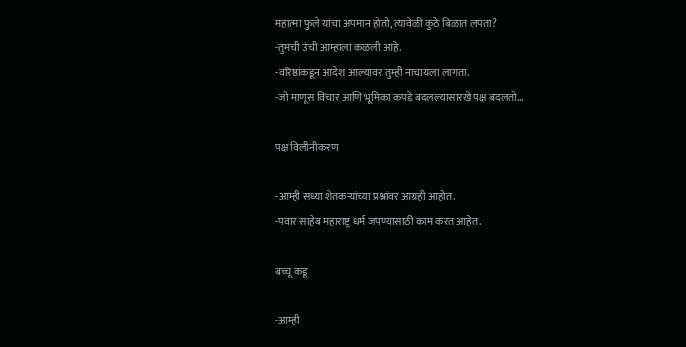महात्मा फुले यांचा अपमान होतो, त्यावेळी कुठे बिळात लपता?
-तुमची उंची आम्हाला कळली आहे.
-वरिष्ठांकडून आदेश आल्यावर तुम्ही नाचायला लागता.
-जो माणूस विचार आणि भूमिका कपडे बदलल्यासारखे पक्ष बदलतो…

पक्ष विलीनीकरण

-आम्ही सध्या शेतकऱ्यांच्या प्रश्नांवर आग्रही आहोत.
-पवार साहेब महाराष्ट्र धर्म जपण्यासाठी काम करत आहेत.

बच्चू कडू

-आम्ही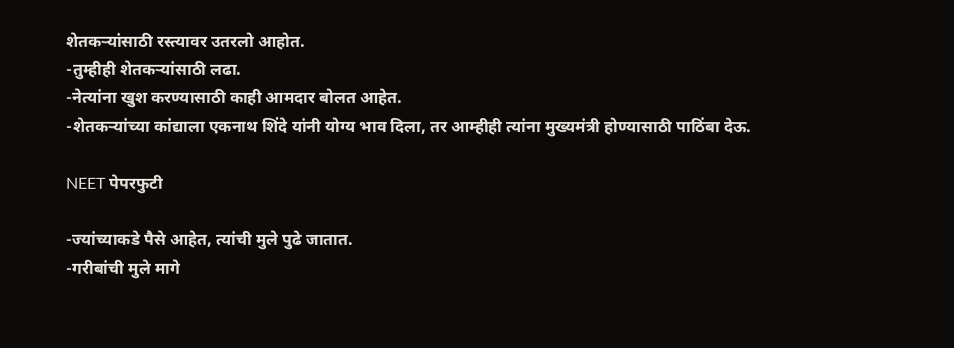शेतकऱ्यांसाठी रस्त्यावर उतरलो आहोत.
-तुम्हीही शेतकऱ्यांसाठी लढा.
-नेत्यांना खुश करण्यासाठी काही आमदार बोलत आहेत.
-शेतकऱ्यांच्या कांद्याला एकनाथ शिंदे यांनी योग्य भाव दिला, तर आम्हीही त्यांना मुख्यमंत्री होण्यासाठी पाठिंबा देऊ.

NEET पेपरफुटी

-ज्यांच्याकडे पैसे आहेत, त्यांची मुले पुढे जातात.
-गरीबांची मुले मागे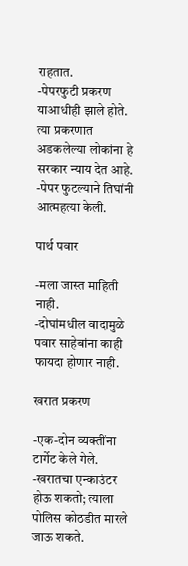राहतात.
-पेपरफुटी प्रकरण याआधीही झाले होते.
त्या प्रकरणात अडकलेल्या लोकांना हे सरकार न्याय देत आहे.
-पेपर फुटल्याने तिघांनी आत्महत्या केली.

पार्थ पवार

-मला जास्त माहिती नाही.
-दोघांमधील वादामुळे पवार साहेबांना काही फायदा होणार नाही.

खरात प्रकरण

-एक-दोन व्यक्तींना टार्गेट केले गेले.
-खरातचा एन्काउंटर होऊ शकतो; त्याला पोलिस कोठडीत मारले जाऊ शकते.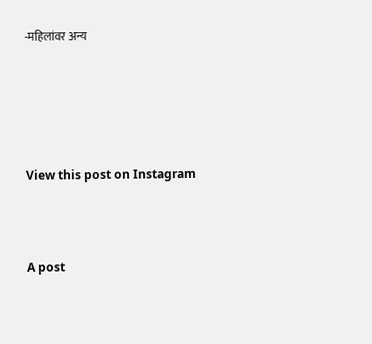-महिलांवर अन्य





View this post on Instagram



A post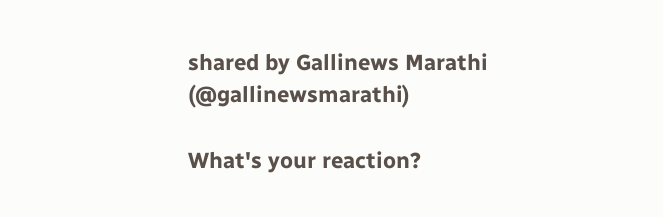shared by Gallinews Marathi (@gallinewsmarathi)

What's your reaction?